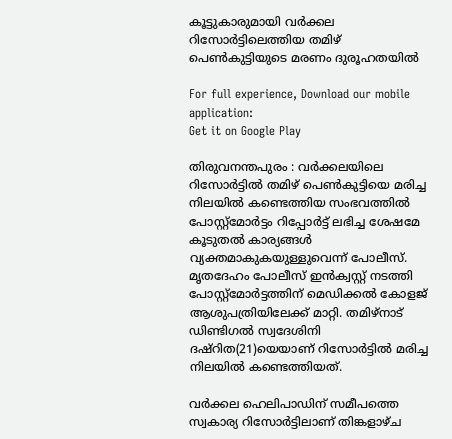കൂട്ടുകാരുമായി വര്‍ക്കല റിസോര്‍ട്ടിലെത്തിയ തമിഴ് പെണ്‍കുട്ടിയുടെ മരണം ദുരൂഹതയില്‍

For full experience, Download our mobile application:
Get it on Google Play

തിരുവനന്തപുരം : വര്‍ക്കലയിലെ റിസോര്‍ട്ടില്‍ തമിഴ് പെണ്‍കുട്ടിയെ മരിച്ച നിലയില്‍ കണ്ടെത്തിയ സംഭവത്തില്‍ പോസ്റ്റ്മോര്‍ട്ടം റിപ്പോര്‍ട്ട് ലഭിച്ച ശേഷമേ കൂടുതല്‍ കാര്യങ്ങള്‍ വ്യക്തമാകുകയുള്ളുവെന്ന് പോലീസ്. മൃതദേഹം പോലീസ് ഇന്‍ക്വസ്റ്റ് നടത്തി പോസ്റ്റ്മോര്‍ട്ടത്തിന് മെഡിക്കല്‍ കോളജ് ആശുപത്രിയിലേക്ക് മാറ്റി. തമിഴ്നാട് ഡിണ്ടിഗല്‍ സ്വദേശിനി ദഷ്റിത(21)യെയാണ് റിസോര്‍ട്ടില്‍ മരിച്ച നിലയില്‍ കണ്ടെത്തിയത്.

വര്‍ക്കല ഹെലിപാഡിന് സമീപത്തെ സ്വകാര്യ റിസോര്‍ട്ടിലാണ് തിങ്കളാഴ്ച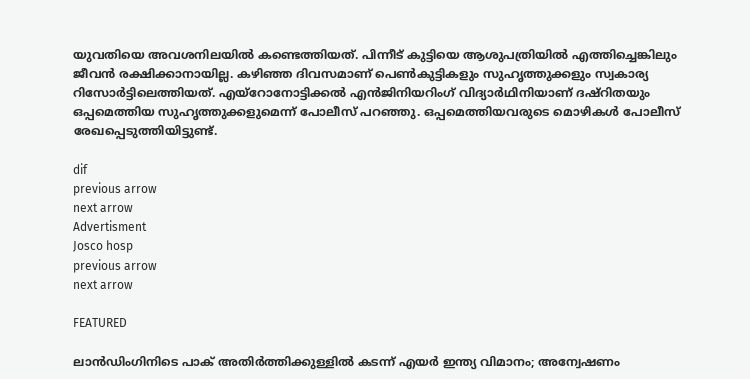യുവതിയെ അവശനിലയില്‍ കണ്ടെത്തിയത്. പിന്നീട് കുട്ടിയെ ആശുപത്രിയില്‍ എത്തിച്ചെങ്കിലും ജീവന്‍ രക്ഷിക്കാനായില്ല. കഴിഞ്ഞ ദിവസമാണ് പെണ്‍കുട്ടികളും സുഹൃത്തുക്കളും സ്വകാര്യ റിസോര്‍ട്ടിലെത്തിയത്. എയ്റോനോട്ടിക്കല്‍ എന്‍ജിനിയറിംഗ് വിദ്യാര്‍ഥിനിയാണ് ദഷ്റിതയും ഒപ്പമെത്തിയ സുഹൃത്തുക്കളുമെന്ന് പോലീസ് പറഞ്ഞു. ഒപ്പമെത്തിയവരുടെ മൊഴികള്‍ പോലീസ് രേഖപ്പെടുത്തിയിട്ടുണ്ട്.

dif
previous arrow
next arrow
Advertisment
Josco hosp
previous arrow
next arrow

FEATURED

ലാൻഡിംഗിനിടെ പാക് അതിർത്തിക്കുള്ളിൽ കടന്ന് എയർ ഇന്ത്യ വിമാനം; അന്വേഷണം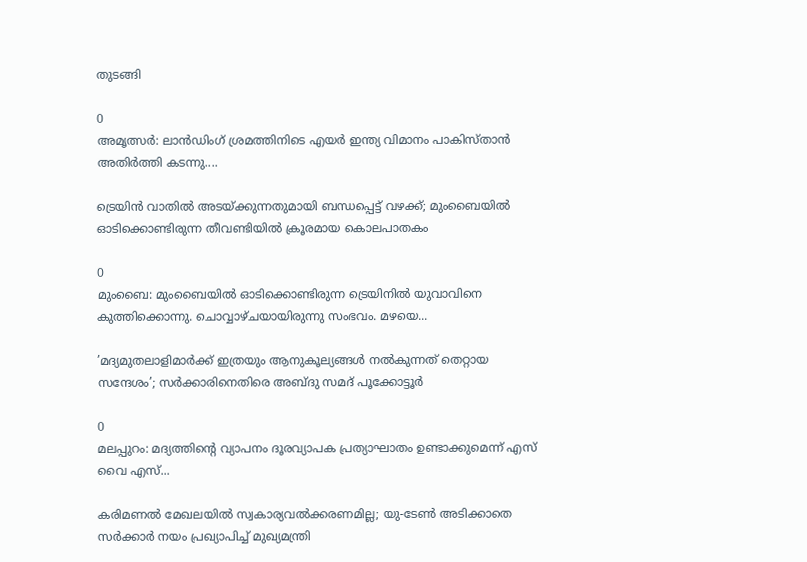തുടങ്ങി

0
അമൃത്സർ: ലാൻഡിംഗ് ശ്രമത്തിനിടെ എയർ ഇന്ത്യ വിമാനം പാകിസ്താൻ അതിർത്തി കടന്നു....

ട്രെയിൻ വാതിൽ അടയ്ക്കുന്നതുമായി ബന്ധപ്പെട്ട് വഴക്ക്; മുംബൈയിൽ ഓടിക്കൊണ്ടിരുന്ന തീവണ്ടിയിൽ ക്രൂരമായ കൊലപാതകം

0
മുംബൈ: മുംബൈയില്‍ ഓടിക്കൊണ്ടിരുന്ന ട്രെയിനില്‍ യുവാവിനെ കുത്തിക്കൊന്നു. ചൊവ്വാഴ്ചയായിരുന്നു സംഭവം. മഴയെ...

’മദ്യമുതലാളിമാർക്ക് ഇത്രയും ആനുകൂല്യങ്ങൾ നൽകുന്നത് തെറ്റായ സന്ദേശം’; സർക്കാരിനെതിരെ അബ്ദു സമദ് പൂക്കോട്ടൂർ

0
മലപ്പുറം: മദ്യത്തിന്റെ വ്യാപനം ദൂരവ്യാപക പ്രത്യാഘാതം ഉണ്ടാക്കുമെന്ന് എസ് വൈ എസ്...

കരിമണൽ മേഖലയിൽ സ്വകാര്യവൽക്കരണമില്ല; യു-ടേൺ അടിക്കാതെ സർക്കാർ നയം പ്രഖ്യാപിച്ച് മുഖ്യമന്ത്രി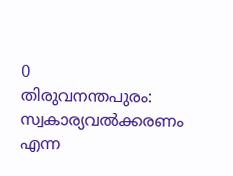0
തിരുവനന്തപുരം: സ്വകാര്യവല്‍ക്കരണം എന്ന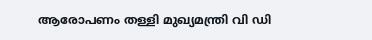ആരോപണം തള്ളി മുഖ്യമന്ത്രി വി ഡി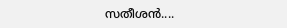സതീശന്‍....